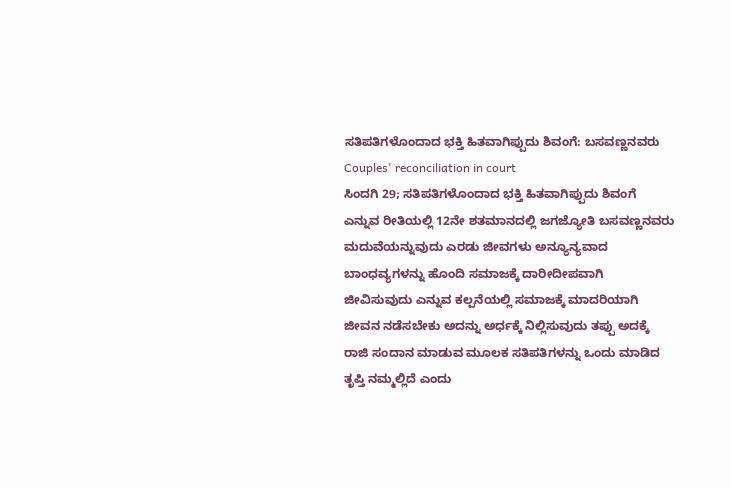ಸತಿಪತಿಗಳೊಂದಾದ ಭಕ್ತಿ ಹಿತವಾಗಿಪ್ಪುದು ಶಿವಂಗೆ: ಬಸವಣ್ಣನವರು
Couples' reconciliation in court
ಸಿಂದಗಿ 29; ಸತಿಪತಿಗಳೊಂದಾದ ಭಕ್ತಿ ಹಿತವಾಗಿಪ್ಪುದು ಶಿವಂಗೆ ಎನ್ನುವ ರೀತಿಯಲ್ಲಿ 12ನೇ ಶತಮಾನದಲ್ಲಿ ಜಗಜ್ಯೋತಿ ಬಸವಣ್ಣನವರು ಮದುವೆಯನ್ನುವುದು ಎರಡು ಜೀವಗಳು ಅನ್ಯೂನ್ಯವಾದ ಬಾಂಧವ್ಯಗಳನ್ನು ಹೊಂದಿ ಸಮಾಜಕ್ಕೆ ದಾರೀದೀಪವಾಗಿ ಜೀವಿಸುವುದು ಎನ್ನುವ ಕಲ್ಪನೆಯಲ್ಲಿ ಸಮಾಜಕ್ಕೆ ಮಾದರಿಯಾಗಿ ಜೀವನ ನಡೆಸಬೇಕು ಅದನ್ನು ಅರ್ಧಕ್ಕೆ ನಿಲ್ಲಿಸುವುದು ತಪ್ಪು ಅದಕ್ಕೆ ರಾಜಿ ಸಂದಾನ ಮಾಡುವ ಮೂಲಕ ಸತಿಪತಿಗಳನ್ನು ಒಂದು ಮಾಡಿದ ತೃಪ್ತಿ ನಮ್ಮಲ್ಲಿದೆ ಎಂದು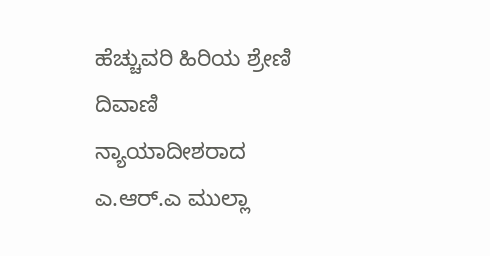ಹೆಚ್ಚುವರಿ ಹಿರಿಯ ಶ್ರೇಣಿ ದಿವಾಣಿ ನ್ಯಾಯಾದೀಶರಾದ ಎ.ಆರ್.ಎ ಮುಲ್ಲಾ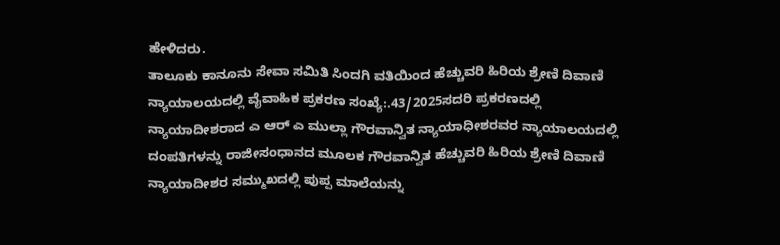ಹೇಳಿದರು.
ತಾಲೂಕು ಕಾನೂನು ಸೇವಾ ಸಮಿತಿ ಸಿಂದಗಿ ವತಿಯಿಂದ ಹೆಚ್ಚುವರಿ ಹಿರಿಯ ಶ್ರೇಣಿ ದಿವಾಣಿ ನ್ಯಾಯಾಲಯದಲ್ಲಿ ವೈವಾಹಿಕ ಪ್ರಕರಣ ಸಂಖ್ಯೆ:.43/2025ಸದರಿ ಪ್ರಕರಣದಲ್ಲಿ ನ್ಯಾಯಾದೀಶರಾದ ಎ ಆರ್ ಎ ಮುಲ್ಲಾ ಗೌರವಾನ್ವಿತ ನ್ಯಾಯಾಧೀಶರವರ ನ್ಯಾಯಾಲಯದಲ್ಲಿ ದಂಪತಿಗಳನ್ನು ರಾಜೀಸಂಧಾನದ ಮೂಲಕ ಗೌರವಾನ್ವಿತ ಹೆಚ್ಚುವರಿ ಹಿರಿಯ ಶ್ರೇಣಿ ದಿವಾಣಿ ನ್ಯಾಯಾದೀಶರ ಸಮ್ಮುಖದಲ್ಲಿ ಪುಪ್ಪ ಮಾಲೆಯನ್ನು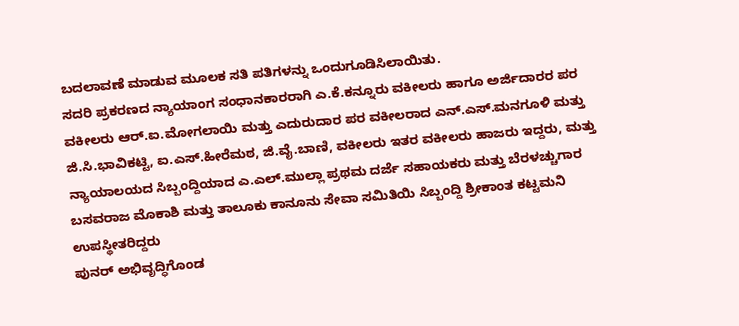ಬದಲಾವಣೆ ಮಾಡುವ ಮೂಲಕ ಸತಿ ಪತಿಗಳನ್ನು ಒಂದುಗೂಡಿಸಿಲಾಯಿತು.
ಸದರಿ ಪ್ರಕರಣದ ನ್ಯಾಯಾಂಗ ಸಂಧಾನಕಾರರಾಗಿ ಎ.ಕೆ.ಕನ್ನೂರು ವಕೀಲರು ಹಾಗೂ ಅರ್ಜಿದಾರರ ಪರ ವಕೀಲರು ಆರ್.ಐ.ಮೋಗಲಾಯಿ ಮತ್ತು ಎದುರುದಾರ ಪರ ವಕೀಲರಾದ ಎನ್.ಎಸ್.ಮನಗೂಳಿ ಮತ್ತು ಜಿ.ಸಿ.ಭಾವಿಕಟ್ಟಿ, ಐ.ಎಸ್.ಹೀರೆಮಠ, ಜಿ.ವೈ.ಬಾಣಿ, ವಕೀಲರು ಇತರ ವಕೀಲರು ಹಾಜರು ಇದ್ದರು, ಮತ್ತು ನ್ಯಾಯಾಲಯದ ಸಿಬ್ಬಂದ್ದಿಯಾದ ಎ.ಎಲ್.ಮುಲ್ಲಾ ಪ್ರಥಮ ದರ್ಜೆ ಸಹಾಯಕರು ಮತ್ತು ಬೆರಳಚ್ಚುಗಾರ ಬಸವರಾಜ ಮೊಕಾಶಿ ಮತ್ತು ತಾಲೂಕು ಕಾನೂನು ಸೇವಾ ಸಮಿತಿಯಿ ಸಿಬ್ಬಂದ್ದಿ ಶ್ರೀಕಾಂತ ಕಟ್ಟಮನಿ ಉಪಸ್ಥೀತರಿದ್ದರು
ಪುನರ್ ಅಭಿವೃದ್ಧಿಗೊಂಡ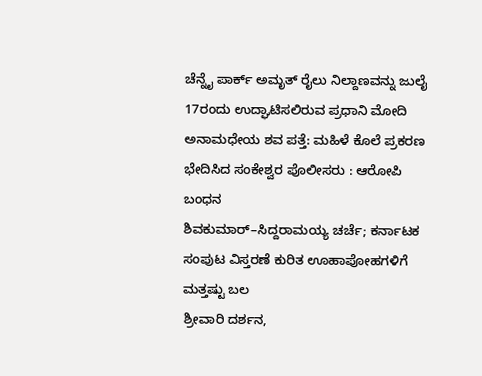ಚೆನ್ನೈ ಪಾರ್ಕ್ ಅಮೃತ್ ರೈಲು ನಿಲ್ದಾಣವನ್ನು ಜುಲೈ 17ರಂದು ಉದ್ಘಾಟಿಸಲಿರುವ ಪ್ರಧಾನಿ ಮೋದಿ
ಅನಾಮಧೇಯ ಶವ ಪತ್ತೆ: ಮಹಿಳೆ ಕೊಲೆ ಪ್ರಕರಣ ಭೇದಿಸಿದ ಸಂಕೇಶ್ವರ ಪೊಲೀಸರು : ಆರೋಪಿ ಬಂಧನ
ಶಿವಕುಮಾರ್–ಸಿದ್ದರಾಮಯ್ಯ ಚರ್ಚೆ; ಕರ್ನಾಟಕ ಸಂಪುಟ ವಿಸ್ತರಣೆ ಕುರಿತ ಊಹಾಪೋಹಗಳಿಗೆ ಮತ್ತಷ್ಟು ಬಲ
ಶ್ರೀವಾರಿ ದರ್ಶನ,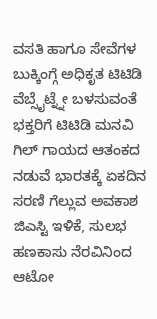ವಸತಿ ಹಾಗೂ ಸೇವೆಗಳ ಬುಕ್ಕಿಂಗ್ಗೆ ಅಧಿಕೃತ ಟಿಟಿಡಿ ವೆಬ್ಸೈಟ್ನ್ನೇ ಬಳಸುವಂತೆ ಭಕ್ತರಿಗೆ ಟಿಟಿಡಿ ಮನವಿ
ಗಿಲ್ ಗಾಯದ ಆತಂಕದ ನಡುವೆ ಭಾರತಕ್ಕೆ ಏಕದಿನ ಸರಣಿ ಗೆಲ್ಲುವ ಅವಕಾಶ
ಜಿಎಸ್ಟಿ ಇಳಿಕೆ, ಸುಲಭ ಹಣಕಾಸು ನೆರವಿನಿಂದ ಆಟೋ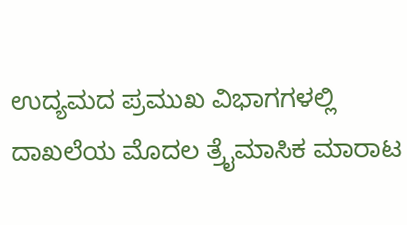ಉದ್ಯಮದ ಪ್ರಮುಖ ವಿಭಾಗಗಳಲ್ಲಿ ದಾಖಲೆಯ ಮೊದಲ ತ್ರೈಮಾಸಿಕ ಮಾರಾಟ